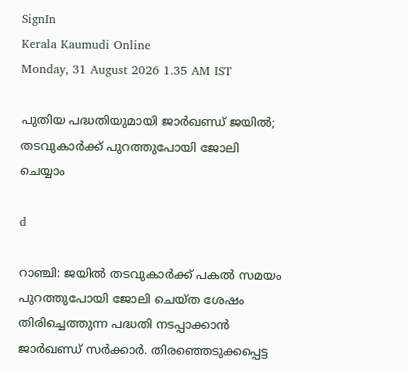SignIn
Kerala Kaumudi Online
Monday, 31 August 2026 1.35 AM IST

പുതിയ പദ്ധതിയുമായി ജാർഖണ്ഡ് ജയിൽ; തടവുകാർക്ക് പുറത്തുപോയി ജോലി ചെയ്യാം

d

റാഞ്ചി: ജയിൽ തടവുകാർക്ക് പകൽ സമയം പുറത്തുപോയി ജോലി ചെയ്ത ശേഷം തിരിച്ചെത്തുന്ന പദ്ധതി നടപ്പാക്കാൻ ജാർഖണ്ഡ് സർക്കാർ. തിരഞ്ഞെടുക്കപ്പെട്ട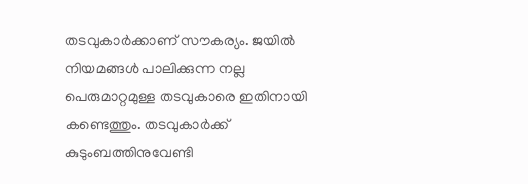തടവുകാർക്കാണ് സൗകര്യം. ജയിൽ നിയമങ്ങൾ പാലിക്കുന്ന നല്ല പെരുമാറ്റമുള്ള തടവുകാരെ ഇതിനായി കണ്ടെത്തും. തടവുകാർക്ക് കുടുംബത്തിനുവേണ്ടി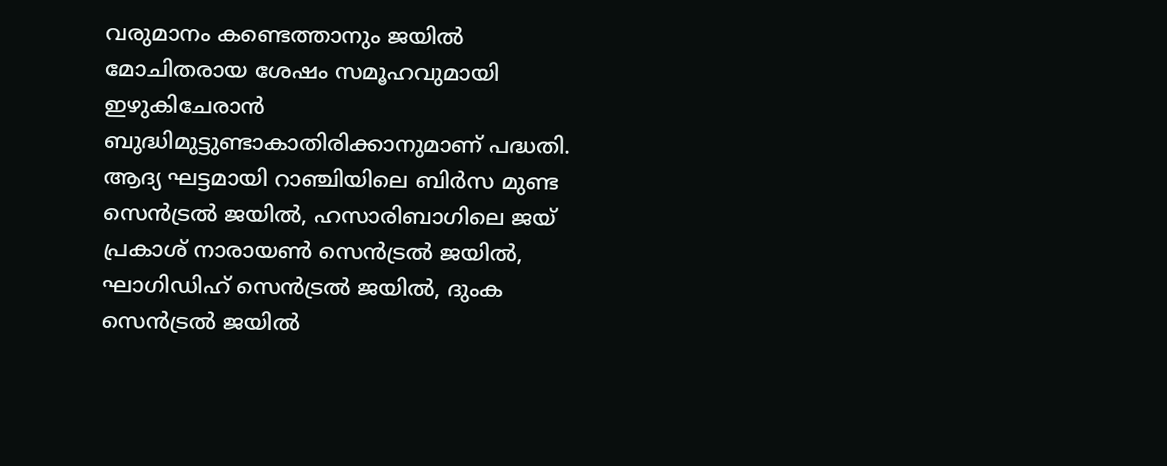വരുമാനം കണ്ടെത്താനും ജയിൽ മോചിതരായ ശേഷം സമൂഹവുമായി ഇഴുകിചേരാൻ ബുദ്ധിമുട്ടുണ്ടാകാതിരിക്കാനുമാണ് പദ്ധതി. ആദ്യ ഘട്ടമായി റാഞ്ചിയിലെ ബിർസ മുണ്ട സെൻട്രൽ ജയിൽ, ഹസാരിബാഗിലെ ജയ് പ്രകാശ് നാരായൺ സെൻട്രൽ ജയിൽ, ഘാഗിഡിഹ് സെൻട്രൽ ജയിൽ, ദുംക സെൻട്രൽ ജയിൽ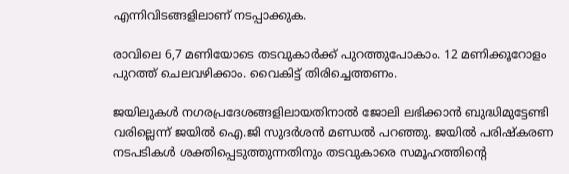എന്നിവിടങ്ങളിലാണ് നടപ്പാക്കുക.

രാവിലെ 6,7 മണിയോടെ തടവുകാർക്ക് പുറത്തുപോകാം. 12 മണിക്കൂറോളം പുറത്ത് ചെലവഴിക്കാം. വൈകിട്ട് തിരിച്ചെത്തണം.

ജയിലുകൾ നഗരപ്രദേശങ്ങളിലായതിനാൽ ജോലി ലഭിക്കാൻ ബുദ്ധിമുട്ടേണ്ടി വരില്ലെന്ന് ജയിൽ ഐ.ജി സുദർശൻ മണ്ഡൽ പറഞ്ഞു. ജയിൽ പരിഷ്‌കരണ നടപടികൾ ശക്തിപ്പെടുത്തുന്നതിനും തടവുകാരെ സമൂഹത്തിന്റെ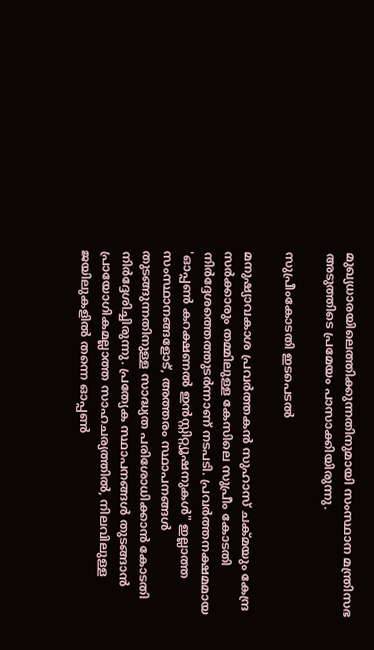മുഖ്യധാരയിലെത്തിക്കുന്നതിനുമായി സംസ്ഥാന മന്ത്രിസഭ അടുത്തിടെ പ്രമേയം പാസാക്കിയിരുന്നു.

സുപ്രീംകോടതി ഇടപെടൽ

മനുഷ്യാവകാശ പ്രവർത്തകൻ സുഹാസ് ചക്മയും കേന്ദ്ര സർക്കാരും തമ്മിലുള്ള കേസിലെ സുപ്രീം കോടതി നിർദ്ദേശത്തെത്തുടർന്നാണ് നടപടി. പ്രവർത്തനക്ഷമമായ 'ഓപ്പൺ കറക്ഷണൽ ഇൻസ്റ്റിറ്റ്യൂഷനുകൾ" ഇല്ലാത്ത സംസ്ഥാനങ്ങളോട്, അത്തരം സ്ഥാപനങ്ങൾ തുടങ്ങുന്നതിനുള്ള സാദ്ധ്യത പരിശോധിക്കാൻ കോടതി നിർദ്ദേശിച്ചിരുന്നു. പ്രത്യേക സ്ഥാപനങ്ങൾ തുടങ്ങാൻ പ്രായോഗികമല്ലാത്ത സാഹചര്യത്തിൽ, നിലവിലുള്ള ജയിലുകളിൽ തന്നെ ഓപ്പൺ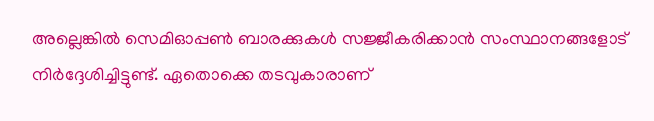അല്ലെങ്കിൽ സെമിഓപ്പൺ ബാരക്കുകൾ സജ്ജീകരിക്കാൻ സംസ്ഥാനങ്ങളോട് നിർദ്ദേശിച്ചിട്ടുണ്ട്. ഏതൊക്കെ തടവുകാരാണ്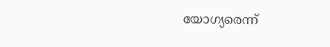യോഗ്യരെന്ന്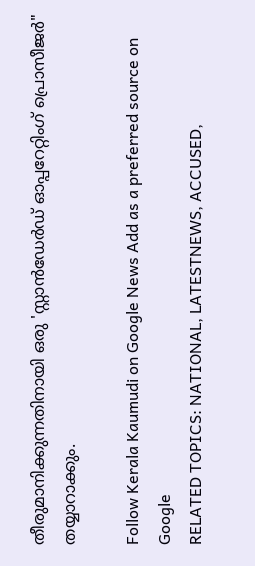തീരുമാനിക്കുന്നതിനായി ഒരു 'സ്റ്റാൻഡേർഡ് ഓപ്പറേറ്റിംഗ് പ്രൊസീജർ" തയ്യാറാക്കും.

Follow Kerala Kaumudi on Google News Add as a preferred source on Google
RELATED TOPICS: NATIONAL, LATESTNEWS, ACCUSED,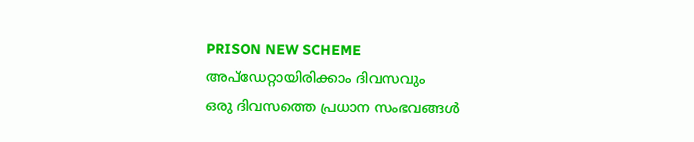PRISON NEW SCHEME
അപ്ഡേറ്റായിരിക്കാം ദിവസവും
ഒരു ദിവസത്തെ പ്രധാന സംഭവങ്ങൾ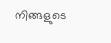നിങ്ങളുടെ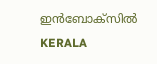ഇൻബോക്സിൽ
KERALA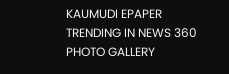KAUMUDI EPAPER
TRENDING IN NEWS 360
PHOTO GALLERY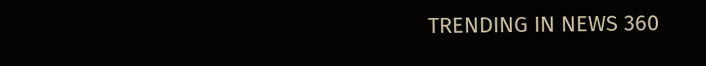TRENDING IN NEWS 360